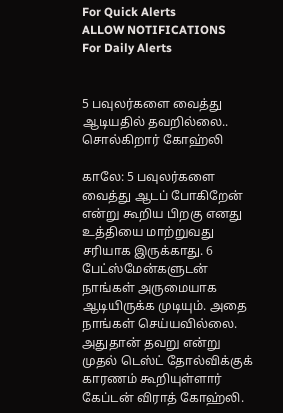For Quick Alerts
ALLOW NOTIFICATIONS
For Daily Alerts


5 பவுலர்களை வைத்து ஆடியதில் தவறில்லை.. சொல்கிறார் கோஹ்லி

காலே: 5 பவுலர்களை வைத்து ஆடப் போகிறேன் என்று கூறிய பிறகு எனது உத்தியை மாற்றுவது சரியாக இருக்காது. 6 பேட்ஸ்மேன்களுடன் நாங்கள் அருமையாக ஆடியிருக்க முடியும். அதை நாங்கள் செய்யவில்லை. அதுதான் தவறு என்று முதல் டெஸ்ட் தோல்விக்குக் காரணம் கூறியுள்ளார் கேப்டன் விராத் கோஹ்லி.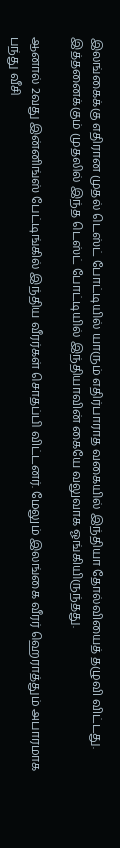இலங்கைக்கு எதிரான முதல் டெஸ்ட் போட்டியில் யாரும் எதிர்பாராத வகையில் இந்தியா தோல்வியைத் தழுவி விட்டது. இத்தனைக்கும் முதலில் இந்த டெஸ்ட் போட்டியில் இந்தியாவின் கையே வலுவாக ஓங்கியிருந்தது.

ஆனால் 2வது இன்னிங்ஸ் பேட்டிங்கில் இந்திய வீரர்கள் சொதப்பி விட்டனர். மேலும் இலங்கை வீரர் ஹெராத்தும் அபாரமாக பந்து வீசி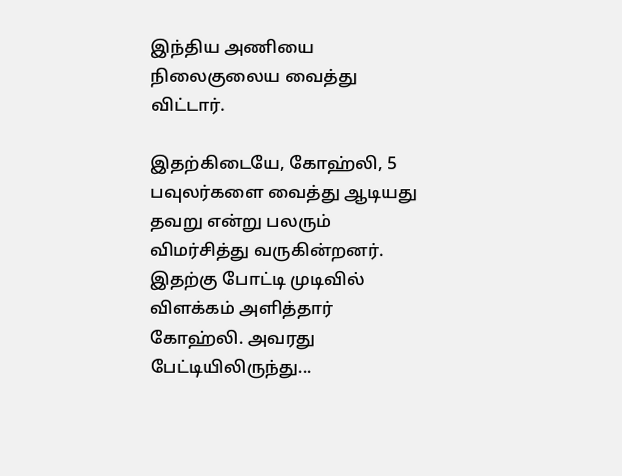இந்திய அணியை நிலைகுலைய வைத்து விட்டார்.

இதற்கிடையே, கோஹ்லி, 5 பவுலர்களை வைத்து ஆடியது தவறு என்று பலரும் விமர்சித்து வருகின்றனர். இதற்கு போட்டி முடிவில் விளக்கம் அளித்தார் கோஹ்லி. அவரது பேட்டியிலிருந்து...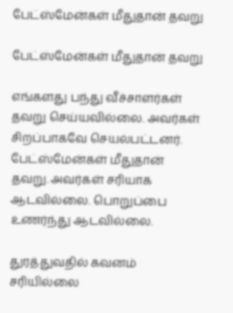பேட்ஸ்மேன்கள் மீதுதான் தவறு

பேட்ஸ்மேன்கள் மீதுதான் தவறு

எங்களது பந்து வீச்சாளர்கள் தவறு செய்யவில்லை. அவர்கள் சிறப்பாகவே செயல்பட்டனர். பேட்ஸ்மேன்கள் மீதுதான் தவறு. அவர்கள் சரியாக ஆடவில்லை. பொறுப்பை உணர்ந்து ஆடவில்லை.

துரத்துவதில் கவனம் சரியில்லை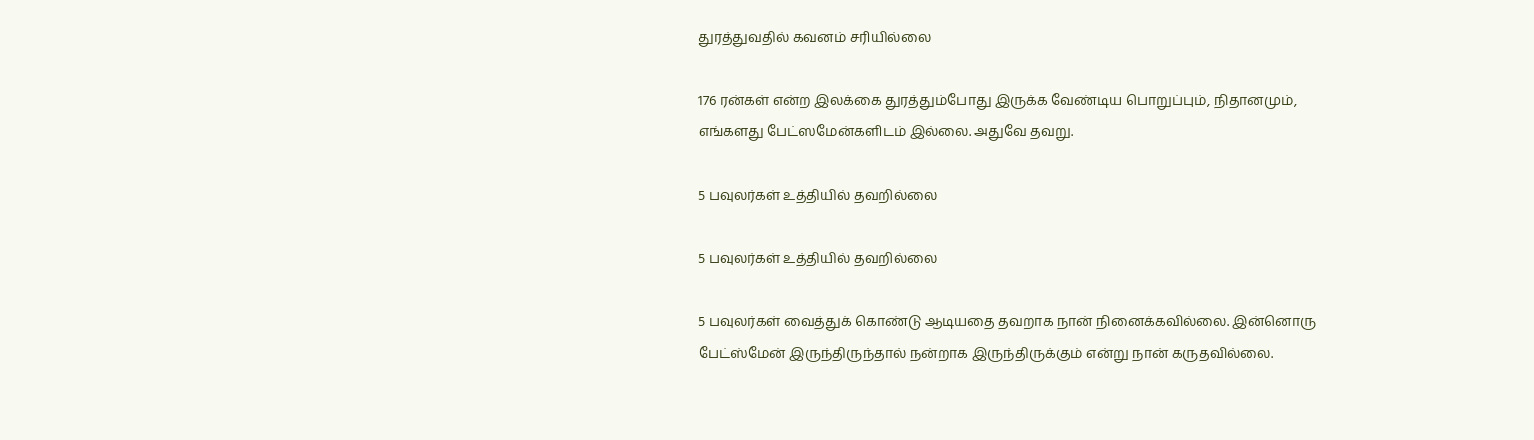துரத்துவதில் கவனம் சரியில்லை

176 ரன்கள் என்ற இலக்கை துரத்தும்போது இருக்க வேண்டிய பொறுப்பும், நிதானமும், எங்களது பேட்ஸமேன்களிடம் இல்லை. அதுவே தவறு.

5 பவுலர்கள் உத்தியில் தவறில்லை

5 பவுலர்கள் உத்தியில் தவறில்லை

5 பவுலர்கள் வைத்துக் கொண்டு ஆடியதை தவறாக நான் நினைக்கவில்லை. இன்னொரு பேட்ஸ்மேன் இருந்திருந்தால் நன்றாக இருந்திருக்கும் என்று நான் கருதவில்லை.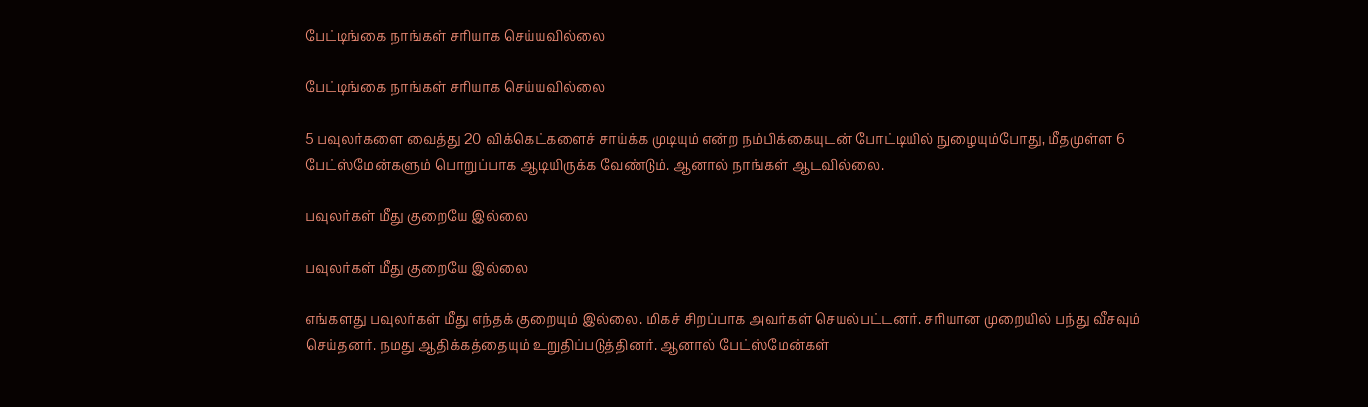பேட்டிங்கை நாங்கள் சரியாக செய்யவில்லை

பேட்டிங்கை நாங்கள் சரியாக செய்யவில்லை

5 பவுலர்களை வைத்து 20 விக்கெட்களைச் சாய்க்க முடியும் என்ற நம்பிக்கையுடன் போட்டியில் நுழையும்போது, மீதமுள்ள 6 பேட்ஸ்மேன்களும் பொறுப்பாக ஆடியிருக்க வேண்டும். ஆனால் நாங்கள் ஆடவில்லை.

பவுலர்கள் மீது குறையே இல்லை

பவுலர்கள் மீது குறையே இல்லை

எங்களது பவுலர்கள் மீது எந்தக் குறையும் இல்லை. மிகச் சிறப்பாக அவர்கள் செயல்பட்டனர். சரியான முறையில் பந்து வீசவும் செய்தனர். நமது ஆதிக்கத்தையும் உறுதிப்படுத்தினர். ஆனால் பேட்ஸ்மேன்கள்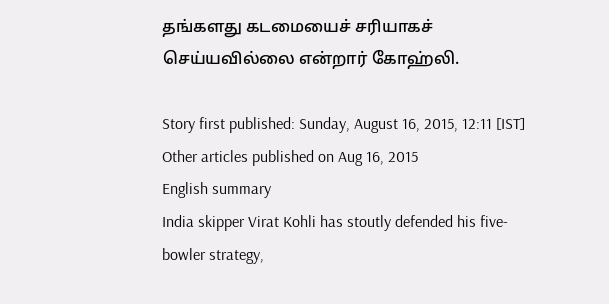தங்களது கடமையைச் சரியாகச் செய்யவில்லை என்றார் கோஹ்லி.

Story first published: Sunday, August 16, 2015, 12:11 [IST]
Other articles published on Aug 16, 2015
English summary
India skipper Virat Kohli has stoutly defended his five-bowler strategy,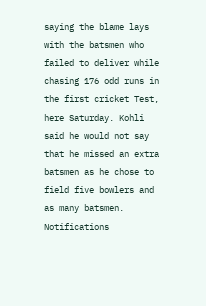saying the blame lays with the batsmen who failed to deliver while chasing 176 odd runs in the first cricket Test, here Saturday. Kohli said he would not say that he missed an extra batsmen as he chose to field five bowlers and as many batsmen.
Notifications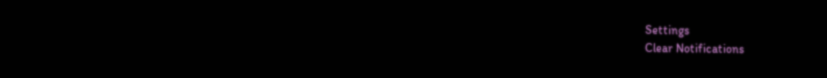Settings
Clear Notifications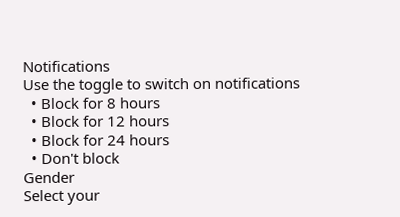Notifications
Use the toggle to switch on notifications
  • Block for 8 hours
  • Block for 12 hours
  • Block for 24 hours
  • Don't block
Gender
Select your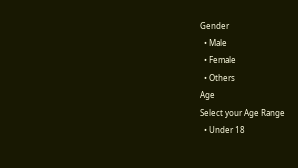Gender
  • Male
  • Female
  • Others
Age
Select your Age Range
  • Under 18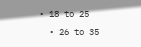• 18 to 25
  • 26 to 35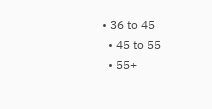• 36 to 45
  • 45 to 55
  • 55+